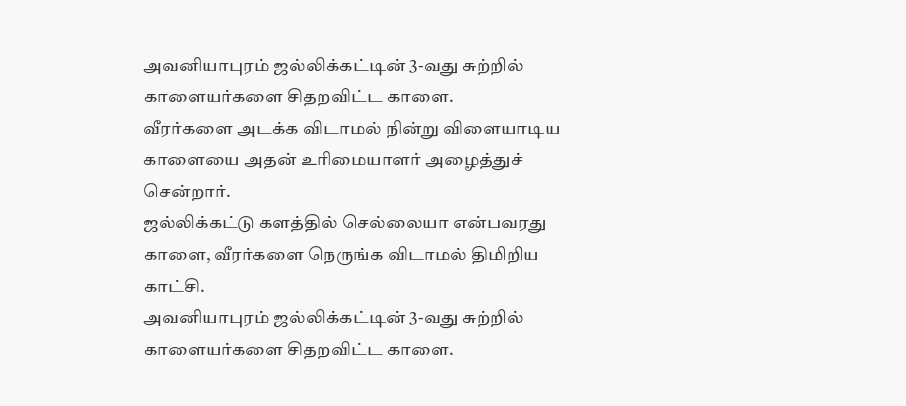அவனியாபுரம் ஜல்லிக்கட்டின் 3-வது சுற்றில் காளையர்களை சிதறவிட்ட காளை.
வீரர்களை அடக்க விடாமல் நின்று விளையாடிய காளையை அதன் உரிமையாளர் அழைத்துச் சென்றார்.
ஜல்லிக்கட்டு களத்தில் செல்லையா என்பவரது காளை, வீரர்களை நெருங்க விடாமல் திமிறிய காட்சி.
அவனியாபுரம் ஜல்லிக்கட்டின் 3-வது சுற்றில் காளையர்களை சிதறவிட்ட காளை.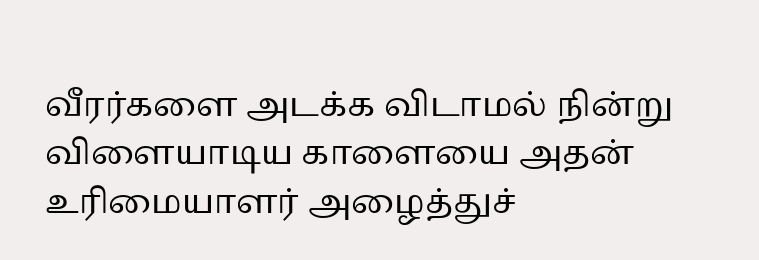வீரர்களை அடக்க விடாமல் நின்று விளையாடிய காளையை அதன் உரிமையாளர் அழைத்துச்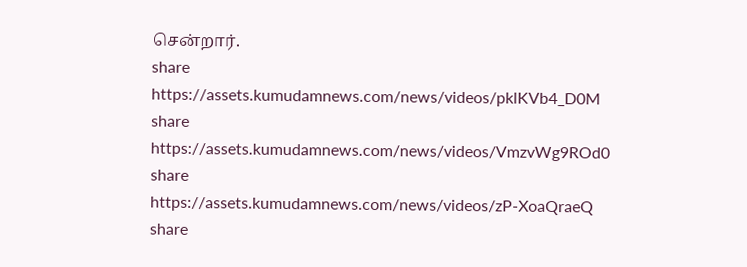சென்றார்.
share
https://assets.kumudamnews.com/news/videos/pklKVb4_D0M
share
https://assets.kumudamnews.com/news/videos/VmzvWg9ROd0
share
https://assets.kumudamnews.com/news/videos/zP-XoaQraeQ
share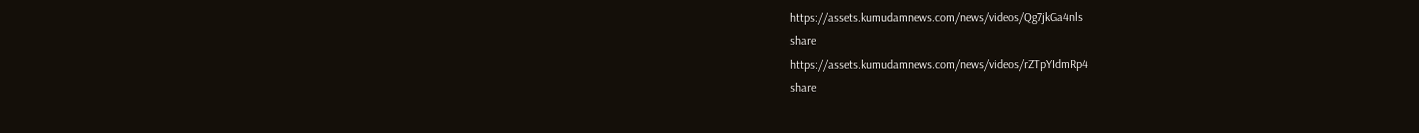https://assets.kumudamnews.com/news/videos/Qg7jkGa4nls
share
https://assets.kumudamnews.com/news/videos/rZTpYIdmRp4
share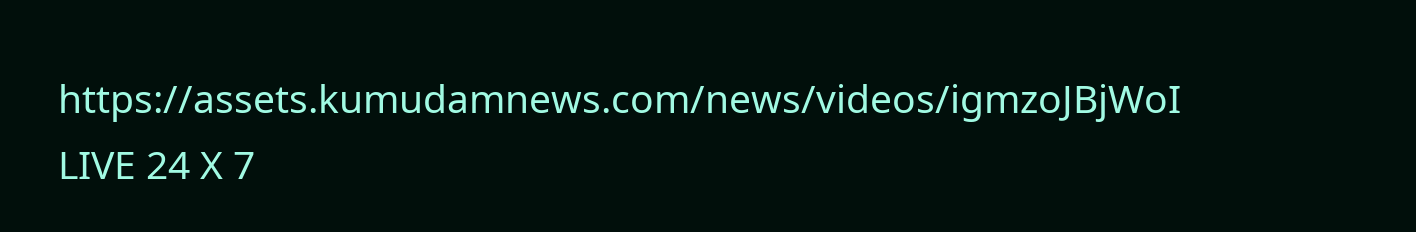https://assets.kumudamnews.com/news/videos/igmzoJBjWoI
LIVE 24 X 7